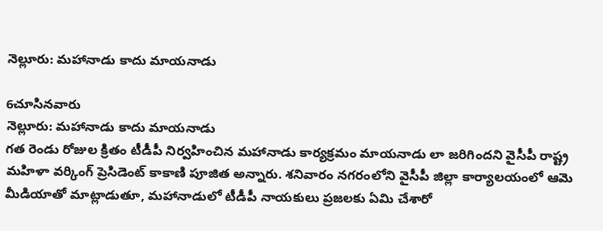నెల్లూరు: మహానాడు కాదు మాయనాడు

6చూసినవారు
నెల్లూరు: మహానాడు కాదు మాయనాడు
గత రెండు రోజుల క్రితం టీడీపీ నిర్వహించిన మహానాడు కార్యక్రమం మాయనాడు లా జరిగిందని వైసీపీ రాష్ట్ర మహిళా వర్కింగ్ ప్రెసిడెంట్ కాకాణి పూజిత అన్నారు. శనివారం నగరంలోని వైసీపీ జిల్లా కార్యాలయంలో ఆమె మీడియాతో మాట్లాడుతూ, మహానాడులో టీడీపీ నాయకులు ప్రజలకు ఏమి చేశారో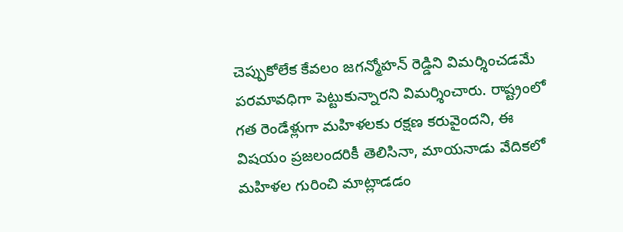చెప్పుకోలేక కేవలం జగన్మోహన్ రెడ్డిని విమర్శించడమే పరమావధిగా పెట్టుకున్నారని విమర్శించారు. రాష్ట్రంలో గత రెండేళ్లుగా మహిళలకు రక్షణ కరువైందని, ఈ విషయం ప్రజలందరికీ తెలిసినా, మాయనాడు వేదికలో మహిళల గురించి మాట్లాడడం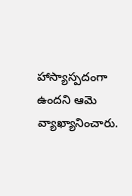హాస్యాస్పదంగా ఉందని ఆమె వ్యాఖ్యానించారు.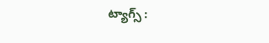ట్యాగ్స్ :